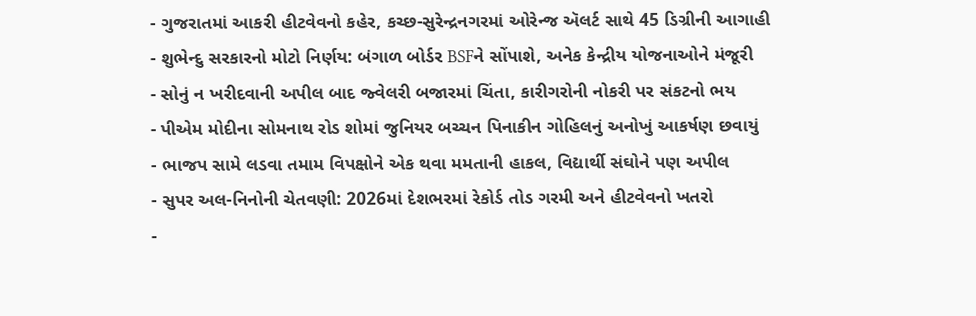- ગુજરાતમાં આકરી હીટવેવનો કહેર, કચ્છ-સુરેન્દ્રનગરમાં ઓરેન્જ ઍલર્ટ સાથે 45 ડિગ્રીની આગાહી
- શુભેન્દુ સરકારનો મોટો નિર્ણય: બંગાળ બોર્ડર BSFને સોંપાશે, અનેક કેન્દ્રીય યોજનાઓને મંજૂરી
- સોનું ન ખરીદવાની અપીલ બાદ જ્વેલરી બજારમાં ચિંતા, કારીગરોની નોકરી પર સંકટનો ભય
- પીએમ મોદીના સોમનાથ રોડ શોમાં જુનિયર બચ્ચન પિનાકીન ગોહિલનું અનોખું આકર્ષણ છવાયું
- ભાજપ સામે લડવા તમામ વિપક્ષોને એક થવા મમતાની હાકલ, વિદ્યાર્થી સંઘોને પણ અપીલ
- સુપર અલ-નિનોની ચેતવણી: 2026માં દેશભરમાં રેકોર્ડ તોડ ગરમી અને હીટવેવનો ખતરો
-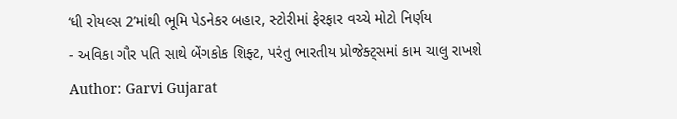‘ધી રોયલ્સ 2’માંથી ભૂમિ પેડનેકર બહાર, સ્ટોરીમાં ફેરફાર વચ્ચે મોટો નિર્ણય
- અવિકા ગૌર પતિ સાથે બેંગકોક શિફ્ટ, પરંતુ ભારતીય પ્રોજેક્ટ્સમાં કામ ચાલુ રાખશે
Author: Garvi Gujarat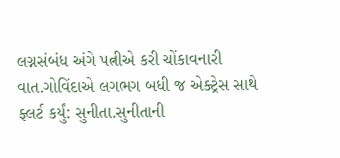લગ્નસંબંધ અંગે પત્નીએ કરી ચોંકાવનારી વાત.ગોવિંદાએ લગભગ બધી જ એક્ટ્રેસ સાથે ફ્લર્ટ કર્યું: સુનીતા.સુનીતાની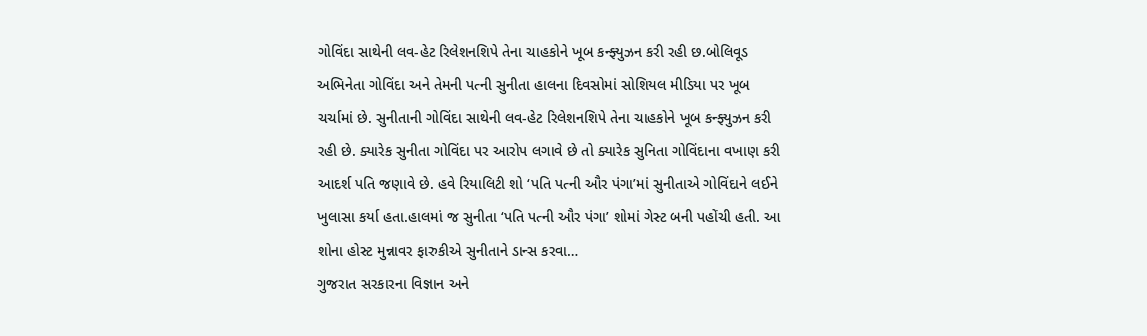ગોવિંદા સાથેની લવ-હેટ રિલેશનશિપે તેના ચાહકોને ખૂબ કન્ફ્યુઝન કરી રહી છ.બોલિવૂડ અભિનેતા ગોવિંદા અને તેમની પત્ની સુનીતા હાલના દિવસોમાં સોશિયલ મીડિયા પર ખૂબ ચર્ચામાં છે. સુનીતાની ગોવિંદા સાથેની લવ-હેટ રિલેશનશિપે તેના ચાહકોને ખૂબ કન્ફ્યુઝન કરી રહી છે. ક્યારેક સુનીતા ગોવિંદા પર આરોપ લગાવે છે તો ક્યારેક સુનિતા ગોવિંદાના વખાણ કરી આદર્શ પતિ જણાવે છે. હવે રિયાલિટી શો ‘પતિ પત્ની ઔર પંગા’માં સુનીતાએ ગોવિંદાને લઈને ખુલાસા કર્યા હતા.હાલમાં જ સુનીતા ‘પતિ પત્ની ઔર પંગા’ શોમાં ગેસ્ટ બની પહોંચી હતી. આ શોના હોસ્ટ મુન્નાવર ફારુકીએ સુનીતાને ડાન્સ કરવા…
ગુજરાત સરકારના વિજ્ઞાન અને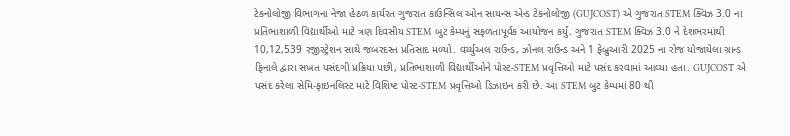ટેકનોલોજી વિભાગના નેજા હેઠળ કાર્યરત ગુજરાત કાઉન્સિલ ઓન સાયન્સ એન્ડ ટેકનોલોજી (GUJCOST) એ ગુજરાત STEM ક્વિઝ 3.0 ના પ્રતિભાશાળી વિદ્યાર્થીઓ માટે ત્રણ દિવસીય STEM બુટ કેમ્પનું સફળતાપૂર્વક આયોજન કર્યું. ગુજરાત STEM ક્વિઝ 3.0 ને દેશભરમાંથી 10,12,539 રજીસ્ટ્રેશન સાથે જબરદસ્ત પ્રતિસાદ મળ્યો. વર્ચ્યુઅલ રાઉન્ડ, ઝોનલ રાઉન્ડ અને 1 ફેબ્રુઆરી 2025 ના રોજ યોજાયેલા ગ્રાન્ડ ફિનાલે દ્વારા સખત પસંદગી પ્રક્રિયા પછી, પ્રતિભાશાળી વિદ્યાર્થીઓને પોસ્ટ-STEM પ્રવૃત્તિઓ માટે પસંદ કરવામાં આવ્યા હતા. GUJCOST એ પસંદ કરેલા સેમિ-ફાઇનલિસ્ટ માટે વિશિષ્ટ પોસ્ટ-STEM પ્રવૃત્તિઓ ડિઝાઇન કરી છે. આ STEM બુટ કેમ્પમાં 80 થી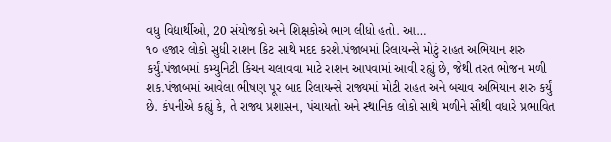વધુ વિદ્યાર્થીઓ, 20 સંયોજકો અને શિક્ષકોએ ભાગ લીધો હતો. આ…
૧૦ હજાર લોકો સુધી રાશન કિટ સાથે મદદ કરશે.પંજાબમાં રિલાયન્સે મોટું રાહત અભિયાન શરુ કર્યું.પંજાબમાં કમ્યુનિટી કિચન ચલાવવા માટે રાશન આપવામાં આવી રહ્યું છે, જેથી તરત ભોજન મળી શક.પંજાબમાં આવેલા ભીષણ પૂર બાદ રિલાયન્સે રાજ્યમાં મોટી રાહત અને બચાવ અભિયાન શરુ કર્યું છે. કંપનીએ કહ્યું કે, તે રાજ્ય પ્રશાસન, પંચાયતો અને સ્થાનિક લોકો સાથે મળીને સૌથી વધારે પ્રભાવિત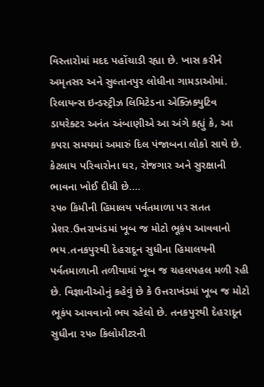વિસ્તારોમાં મદદ પહોંચાડી રહ્યા છે. ખાસ કરીને અમૃતસર અને સુલ્તાનપુર લોધીના ગામડાઓમાં. રિલાયન્સ ઇન્ડસ્ટ્રીઝ લિમિટેડના એક્ઝિક્યુટિવ ડાયરેક્ટર અનંત અંબાણીએ આ અંગે કહ્યું કે, આ કપરા સમયમાં અમારું દિલ પંજાબના લોકો સાથે છે. કેટલાય પરિવારોના ઘર, રોજગાર અને સુરક્ષાની ભાવના ખોઈ દીધી છે.…
૨૫૦ કિમીની હિમાલય પર્વતમાળા પર સતત પ્રેશર.ઉત્તરાખંડમાં ખૂબ જ મોટો ભૂકંપ આવવાનો ભય.તનકપુરથી દેહરાદૂન સુધીના હિમાલયની પર્વતમાળાની તળીયામાં ખૂબ જ ચહલપહલ મળી રહી છે. વિજ્ઞાનીઓનું કહેવું છે કે ઉત્તરાખંડમાં ખૂબ જ મોટો ભૂકંપ આવવાનો ભય રહેલો છે. તનકપુરથી દેહરાદૂન સુધીના ૨૫૦ કિલોમીટરની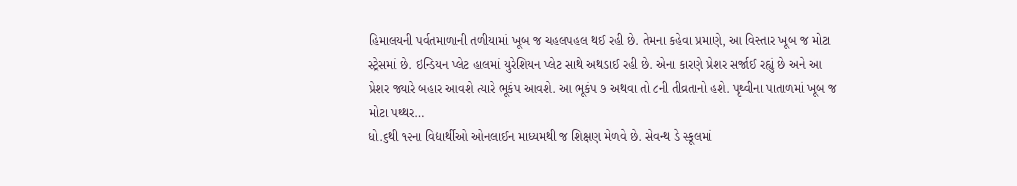હિમાલયની પર્વતમાળાની તળીયામાં ખૂબ જ ચહલપહલ થઈ રહી છે. તેમના કહેવા પ્રમાણે, આ વિસ્તાર ખૂબ જ મોટા સ્ટ્રેસમાં છે. ઇન્ડિયન પ્લેટ હાલમાં યુરેશિયન પ્લેટ સાથે અથડાઈ રહી છે. એના કારણે પ્રેશર સર્જાઈ રહ્યું છે અને આ પ્રેશર જ્યારે બહાર આવશે ત્યારે ભૂકંપ આવશે. આ ભૂકંપ ૭ અથવા તો ૮ની તીવ્રતાનો હશે. પૃથ્વીના પાતાળમાં ખૂબ જ મોટા પથ્થર…
ધો.૬થી ૧૨ના વિદ્યાર્થીઓ ઓનલાઈન માધ્યમથી જ શિક્ષણ મેળવે છે. સેવન્થ ડે સ્કૂલમાં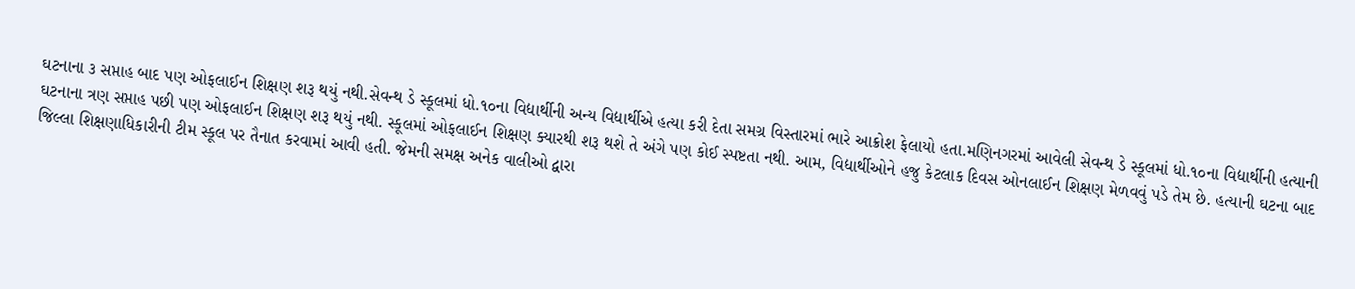ઘટનાના ૩ સપ્તાહ બાદ પણ ઓફલાઈન શિક્ષણ શરૂ થયું નથી.સેવન્થ ડે સ્કૂલમાં ધો.૧૦ના વિદ્યાર્થીની અન્ય વિદ્યાર્થીએ હત્યા કરી દેતા સમગ્ર વિસ્તારમાં ભારે આક્રોશ ફેલાયો હતા.મણિનગરમાં આવેલી સેવન્થ ડે સ્કૂલમાં ધો.૧૦ના વિદ્યાર્થીની હત્યાની ઘટનાના ત્રણ સપ્તાહ પછી પણ ઓફલાઈન શિક્ષણ શરૂ થયું નથી. સ્કૂલમાં ઓફલાઈન શિક્ષણ ક્યારથી શરૂ થશે તે અંગે પણ કોઈ સ્પષ્ટતા નથી. આમ, વિદ્યાર્થીઓને હજુ કેટલાક દિવસ ઓનલાઈન શિક્ષણ મેળવવું પડે તેમ છે. હત્યાની ઘટના બાદ જિલ્લા શિક્ષણાધિકારીની ટીમ સ્કૂલ પર તૈનાત કરવામાં આવી હતી. જેમની સમક્ષ અનેક વાલીઓ દ્વારા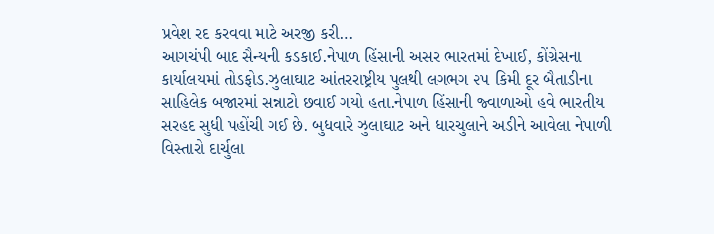પ્રવેશ રદ કરવવા માટે અરજી કરી…
આગચંપી બાદ સૈન્યની કડકાઈ.નેપાળ હિંસાની અસર ભારતમાં દેખાઈ, કોંગ્રેસના કાર્યાલયમાં તોડફોડ.ઝુલાઘાટ આંતરરાષ્ટ્રીય પુલથી લગભગ ૨૫ કિમી દૂર બૈતાડીના સાહિલેક બજારમાં સન્નાટો છવાઈ ગયો હતા.નેપાળ હિંસાની જ્વાળાઓ હવે ભારતીય સરહદ સુધી પહોંચી ગઈ છે. બુધવારે ઝુલાઘાટ અને ધારચુલાને અડીને આવેલા નેપાળી વિસ્તારો દાર્ચુલા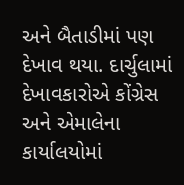અને બૈતાડીમાં પણ દેખાવ થયા. દાર્ચુલામાં દેખાવકારોએ કોંગ્રેસ અને એમાલેના કાર્યાલયોમાં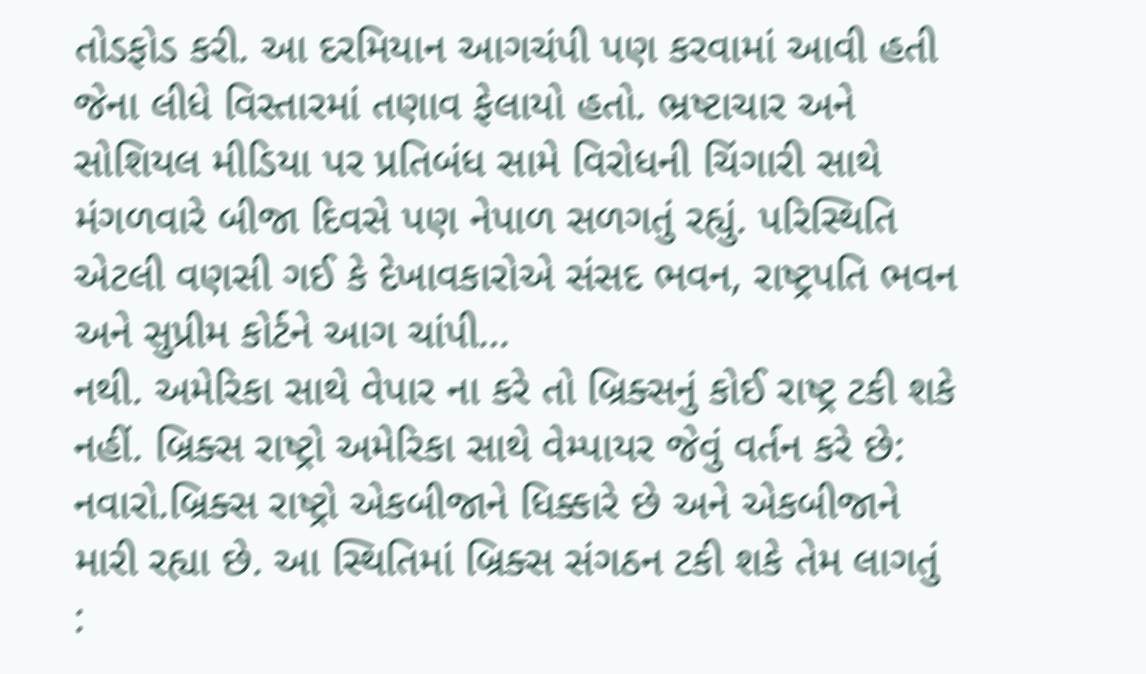તોડફોડ કરી. આ દરમિયાન આગચંપી પણ કરવામાં આવી હતી જેના લીધે વિસ્તારમાં તણાવ ફેલાયો હતો. ભ્રષ્ટાચાર અને સોશિયલ મીડિયા પર પ્રતિબંધ સામે વિરોધની ચિંગારી સાથે મંગળવારે બીજા દિવસે પણ નેપાળ સળગતું રહ્યું. પરિસ્થિતિ એટલી વણસી ગઈ કે દેખાવકારોએ સંસદ ભવન, રાષ્ટ્રપતિ ભવન અને સુપ્રીમ કોર્ટને આગ ચાંપી…
નથી. અમેરિકા સાથે વેપાર ના કરે તો બ્રિક્સનું કોઈ રાષ્ટ્ર ટકી શકે નહીં. બ્રિક્સ રાષ્ટ્રો અમેરિકા સાથે વેમ્પાયર જેવું વર્તન કરે છે: નવારો.બ્રિક્સ રાષ્ટ્રો એકબીજાને ધિક્કારે છે અને એકબીજાને મારી રહ્યા છે. આ સ્થિતિમાં બ્રિક્સ સંગઠન ટકી શકે તેમ લાગતું :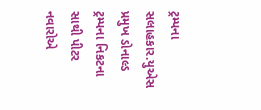ટ્રમ્પના સલાહકાર.યુએસ પ્રમુખ ડોનાલ્ડ ટ્રમ્પના નિકટના સાથી પીટર નવારોએ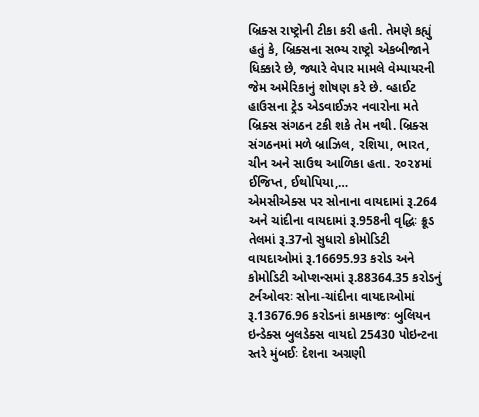બ્રિક્સ રાષ્ટ્રોની ટીકા કરી હતી. તેમણે કહ્યું હતું કે, બ્રિક્સના સભ્ય રાષ્ટ્રો એકબીજાને ધિક્કારે છે, જ્યારે વેપાર મામલે વેમ્પાયરની જેમ અમેરિકાનું શોષણ કરે છે. વ્હાઈટ હાઉસના ટ્રેડ એડવાઈઝર નવારોના મતે બ્રિક્સ સંગઠન ટકી શકે તેમ નથી. બ્રિક્સ સંગઠનમાં મળે બ્રાઝિલ, રશિયા, ભારત, ચીન અને સાઉથ આળિકા હતા. ૨૦૨૪માં ઈજિપ્ત, ઈથોપિયા,…
એમસીએક્સ પર સોનાના વાયદામાં રૂ.264 અને ચાંદીના વાયદામાં રૂ.958ની વૃદ્ધિઃ ક્રૂડ તેલમાં રૂ.37નો સુધારો કોમોડિટી વાયદાઓમાં રૂ.16695.93 કરોડ અને કોમોડિટી ઓપ્શન્સમાં રૂ.88364.35 કરોડનું ટર્નઓવરઃ સોના-ચાંદીના વાયદાઓમાં રૂ.13676.96 કરોડનાં કામકાજઃ બુલિયન ઇન્ડેક્સ બુલડેક્સ વાયદો 25430 પોઇન્ટના સ્તરે મુંબઈઃ દેશના અગ્રણી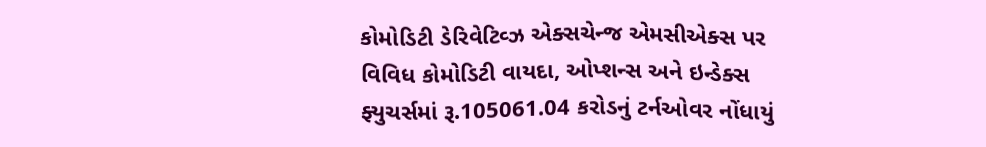કોમોડિટી ડેરિવેટિવ્ઝ એક્સચેન્જ એમસીએક્સ પર વિવિધ કોમોડિટી વાયદા, ઓપ્શન્સ અને ઇન્ડેક્સ ફ્યુચર્સમાં રૂ.105061.04 કરોડનું ટર્નઓવર નોંધાયું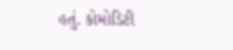હતું. કોમોડિટી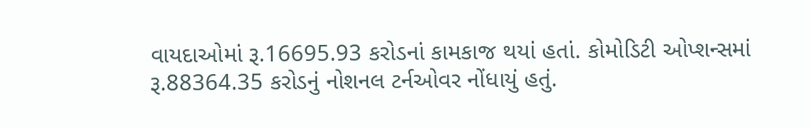વાયદાઓમાં રૂ.16695.93 કરોડનાં કામકાજ થયાં હતાં. કોમોડિટી ઓપ્શન્સમાં રૂ.88364.35 કરોડનું નોશનલ ટર્નઓવર નોંધાયું હતું.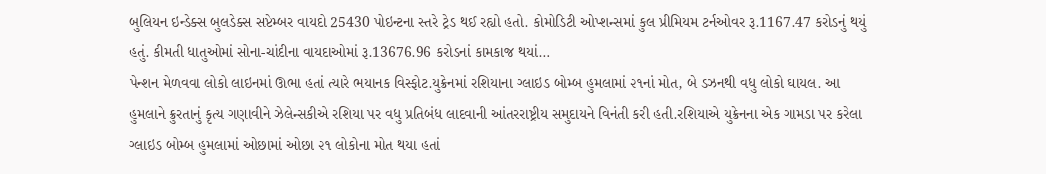બુલિયન ઇન્ડેક્સ બુલડેક્સ સપ્ટેમ્બર વાયદો 25430 પોઇન્ટના સ્તરે ટ્રેડ થઈ રહ્યો હતો. કોમોડિટી ઓપ્શન્સમાં કુલ પ્રીમિયમ ટર્નઓવર રૂ.1167.47 કરોડનું થયું હતું. કીમતી ધાતુઓમાં સોના-ચાંદીના વાયદાઓમાં રૂ.13676.96 કરોડનાં કામકાજ થયાં…
પેન્શન મેળવવા લોકો લાઇનમાં ઊભા હતાં ત્યારે ભયાનક વિસ્ફોટ.યુક્રેનમાં રશિયાના ગ્લાઇડ બોમ્બ હુમલામાં ૨૧નાં મોત, બે ડઝનથી વધુ લોકો ઘાયલ. આ હુમલાને ક્રુરતાનું કૃત્ય ગણાવીને ઝેલેન્સકીએ રશિયા પર વધુ પ્રતિબંધ લાદવાની આંતરરાષ્ટ્રીય સમુદાયને વિનંતી કરી હતી.રશિયાએ યુક્રેનના એક ગામડા પર કરેલા ગ્લાઇડ બોમ્બ હુમલામાં ઓછામાં ઓછા ૨૧ લોકોના મોત થયા હતાં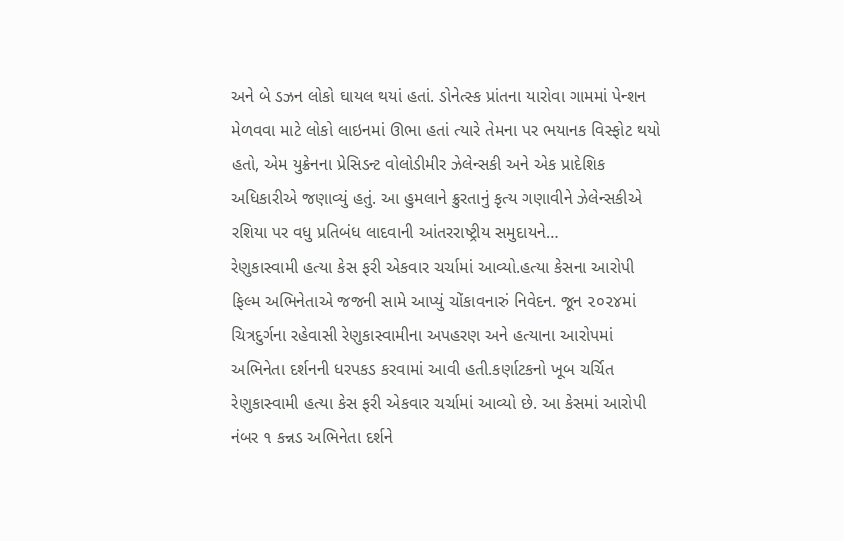અને બે ડઝન લોકો ઘાયલ થયાં હતાં. ડોનેત્સ્ક પ્રાંતના યારોવા ગામમાં પેન્શન મેળવવા માટે લોકો લાઇનમાં ઊભા હતાં ત્યારે તેમના પર ભયાનક વિસ્ફોટ થયો હતો, એમ યુક્રેનના પ્રેસિડન્ટ વોલોડીમીર ઝેલેન્સકી અને એક પ્રાદેશિક અધિકારીએ જણાવ્યું હતું. આ હુમલાને ક્રુરતાનું કૃત્ય ગણાવીને ઝેલેન્સકીએ રશિયા પર વધુ પ્રતિબંધ લાદવાની આંતરરાષ્ટ્રીય સમુદાયને…
રેણુકાસ્વામી હત્યા કેસ ફરી એકવાર ચર્ચામાં આવ્યો.હત્યા કેસના આરોપી ફિલ્મ અભિનેતાએ જજની સામે આપ્યું ચોંકાવનારું નિવેદન. જૂન ૨૦૨૪માં ચિત્રદુર્ગના રહેવાસી રેણુકાસ્વામીના અપહરણ અને હત્યાના આરોપમાં અભિનેતા દર્શનની ધરપકડ કરવામાં આવી હતી.કર્ણાટકનો ખૂબ ચર્ચિત રેણુકાસ્વામી હત્યા કેસ ફરી એકવાર ચર્ચામાં આવ્યો છે. આ કેસમાં આરોપી નંબર ૧ કન્નડ અભિનેતા દર્શને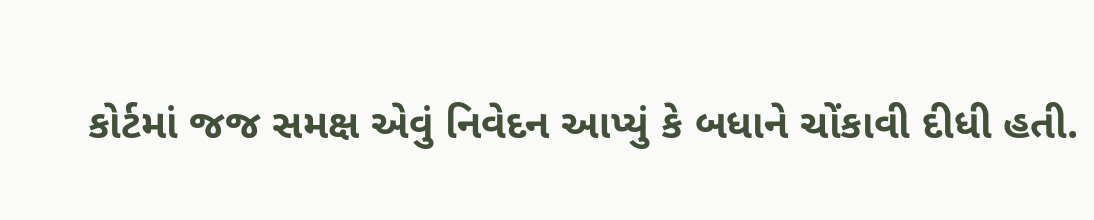કોર્ટમાં જજ સમક્ષ એવું નિવેદન આપ્યું કે બધાને ચોંકાવી દીધી હતી.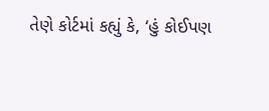તેણે કોર્ટમાં કહ્યું કે, ‘હું કોઈપણ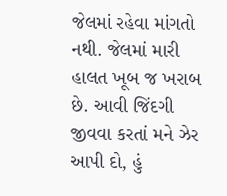જેલમાં રહેવા માંગતો નથી. જેલમાં મારી હાલત ખૂબ જ ખરાબ છે. આવી જિંદગી જીવવા કરતાં મને ઝેર આપી દો, હું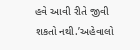હવે આવી રીતે જીવી શકતો નથી.’અહેવાલો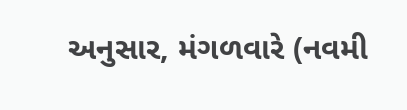અનુસાર, મંગળવારે (નવમી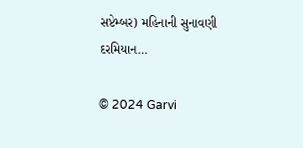સપ્ટેમ્બર) મહિનાની સુનાવણી દરમિયાન…

© 2024 Garvi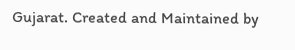Gujarat. Created and Maintained by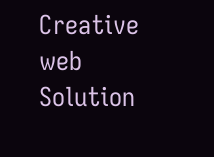Creative web Solution